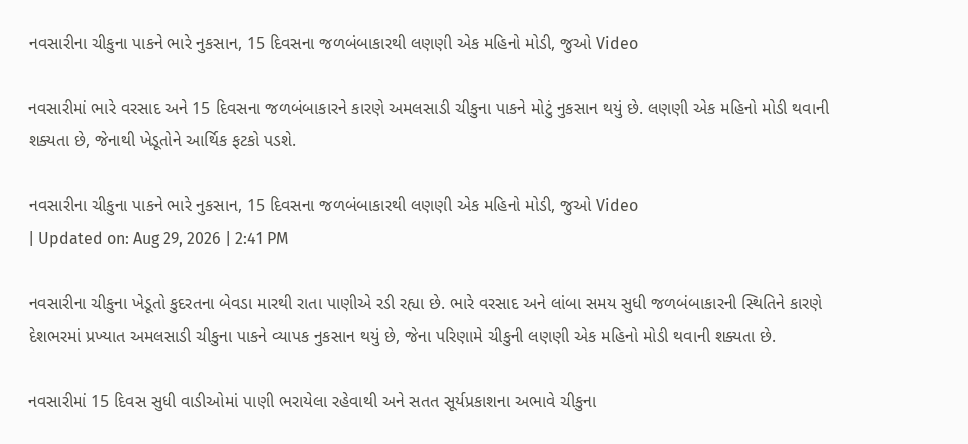નવસારીના ચીકુના પાકને ભારે નુકસાન, 15 દિવસના જળબંબાકારથી લણણી એક મહિનો મોડી, જુઓ Video

નવસારીમાં ભારે વરસાદ અને 15 દિવસના જળબંબાકારને કારણે અમલસાડી ચીકુના પાકને મોટું નુકસાન થયું છે. લણણી એક મહિનો મોડી થવાની શક્યતા છે, જેનાથી ખેડૂતોને આર્થિક ફટકો પડશે.

નવસારીના ચીકુના પાકને ભારે નુકસાન, 15 દિવસના જળબંબાકારથી લણણી એક મહિનો મોડી, જુઓ Video
| Updated on: Aug 29, 2026 | 2:41 PM

નવસારીના ચીકુના ખેડૂતો કુદરતના બેવડા મારથી રાતા પાણીએ રડી રહ્યા છે. ભારે વરસાદ અને લાંબા સમય સુધી જળબંબાકારની સ્થિતિને કારણે દેશભરમાં પ્રખ્યાત અમલસાડી ચીકુના પાકને વ્યાપક નુકસાન થયું છે, જેના પરિણામે ચીકુની લણણી એક મહિનો મોડી થવાની શક્યતા છે.

નવસારીમાં 15 દિવસ સુધી વાડીઓમાં પાણી ભરાયેલા રહેવાથી અને સતત સૂર્યપ્રકાશના અભાવે ચીકુના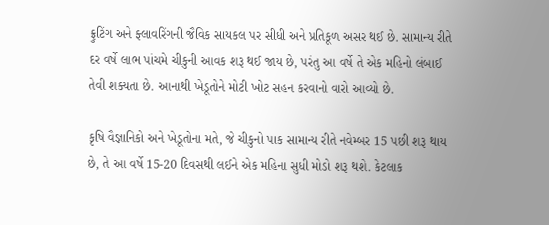ફ્રુટિંગ અને ફ્લાવરિંગની જૈવિક સાયકલ પર સીધી અને પ્રતિકૂળ અસર થઈ છે. સામાન્ય રીતે દર વર્ષે લાભ પાંચમે ચીકુની આવક શરૂ થઈ જાય છે, પરંતુ આ વર્ષે તે એક મહિનો લંબાઈ તેવી શક્યતા છે. આનાથી ખેડૂતોને મોટી ખોટ સહન કરવાનો વારો આવ્યો છે.

કૃષિ વૈજ્ઞાનિકો અને ખેડૂતોના મતે, જે ચીકુનો પાક સામાન્ય રીતે નવેમ્બર 15 પછી શરૂ થાય છે, તે આ વર્ષે 15-20 દિવસથી લઈને એક મહિના સુધી મોડો શરૂ થશે. કેટલાક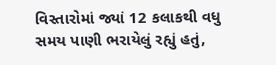વિસ્તારોમાં જ્યાં 12 કલાકથી વધુ સમય પાણી ભરાયેલું રહ્યું હતું,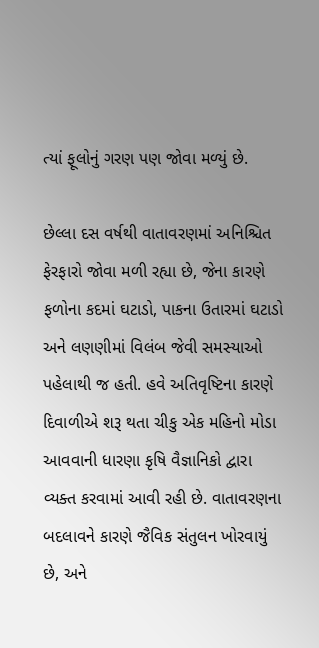ત્યાં ફૂલોનું ગરણ પણ જોવા મળ્યું છે.

છેલ્લા દસ વર્ષથી વાતાવરણમાં અનિશ્ચિત ફેરફારો જોવા મળી રહ્યા છે, જેના કારણે ફળોના કદમાં ઘટાડો, પાકના ઉતારમાં ઘટાડો અને લણણીમાં વિલંબ જેવી સમસ્યાઓ પહેલાથી જ હતી. હવે અતિવૃષ્ટિના કારણે દિવાળીએ શરૂ થતા ચીકુ એક મહિનો મોડા આવવાની ધારણા કૃષિ વૈજ્ઞાનિકો દ્વારા વ્યક્ત કરવામાં આવી રહી છે. વાતાવરણના બદલાવને કારણે જૈવિક સંતુલન ખોરવાયું છે, અને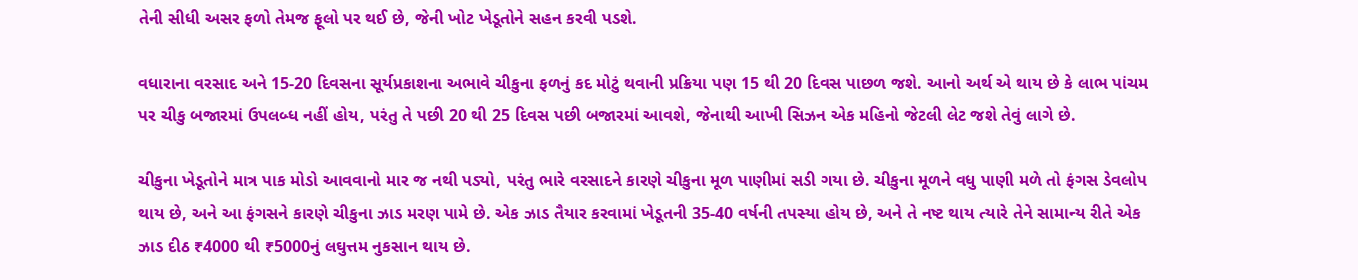તેની સીધી અસર ફળો તેમજ ફૂલો પર થઈ છે, જેની ખોટ ખેડૂતોને સહન કરવી પડશે.

વધારાના વરસાદ અને 15-20 દિવસના સૂર્યપ્રકાશના અભાવે ચીકુના ફળનું કદ મોટું થવાની પ્રક્રિયા પણ 15 થી 20 દિવસ પાછળ જશે. આનો અર્થ એ થાય છે કે લાભ પાંચમ પર ચીકુ બજારમાં ઉપલબ્ધ નહીં હોય, પરંતુ તે પછી 20 થી 25 દિવસ પછી બજારમાં આવશે, જેનાથી આખી સિઝન એક મહિનો જેટલી લેટ જશે તેવું લાગે છે.

ચીકુના ખેડૂતોને માત્ર પાક મોડો આવવાનો માર જ નથી પડ્યો, પરંતુ ભારે વરસાદને કારણે ચીકુના મૂળ પાણીમાં સડી ગયા છે. ચીકુના મૂળને વધુ પાણી મળે તો ફંગસ ડેવલોપ થાય છે, અને આ ફંગસને કારણે ચીકુના ઝાડ મરણ પામે છે. એક ઝાડ તૈયાર કરવામાં ખેડૂતની 35-40 વર્ષની તપસ્યા હોય છે, અને તે નષ્ટ થાય ત્યારે તેને સામાન્ય રીતે એક ઝાડ દીઠ ₹4000 થી ₹5000નું લઘુત્તમ નુકસાન થાય છે.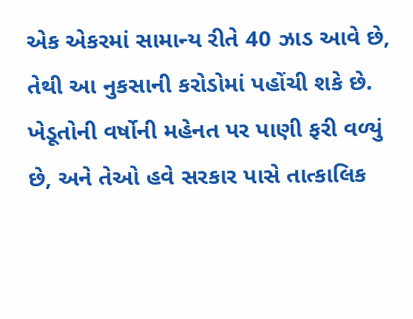એક એકરમાં સામાન્ય રીતે 40 ઝાડ આવે છે, તેથી આ નુકસાની કરોડોમાં પહોંચી શકે છે. ખેડૂતોની વર્ષોની મહેનત પર પાણી ફરી વળ્યું છે, અને તેઓ હવે સરકાર પાસે તાત્કાલિક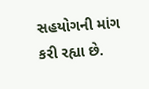સહયોગની માંગ કરી રહ્યા છે.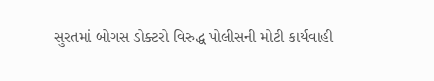સુરતમાં બોગસ ડોક્ટરો વિરુદ્ધ પોલીસની મોટી કાર્યવાહી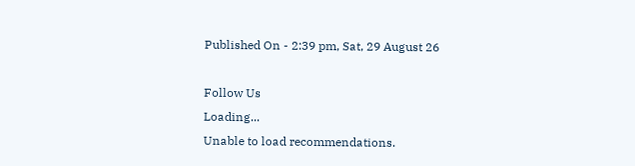Published On - 2:39 pm, Sat, 29 August 26

Follow Us
Loading...
Unable to load recommendations.